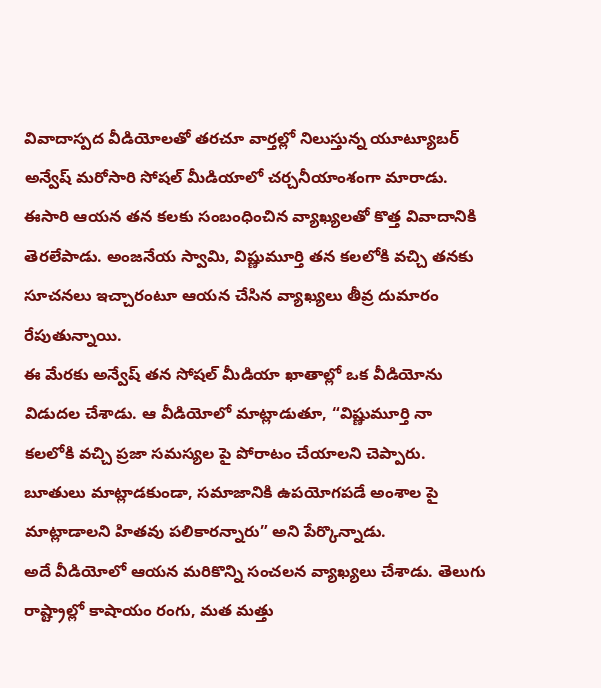వివాదాస్పద వీడియోలతో తరచూ వార్తల్లో నిలుస్తున్న యూట్యూబర్ అన్వేష్ మరోసారి సోషల్ మీడియాలో చర్చనీయాంశంగా మారాడు. ఈసారి ఆయన తన కలకు సంబంధించిన వ్యాఖ్యలతో కొత్త వివాదానికి తెరలేపాడు. అంజనేయ స్వామి, విష్ణుమూర్తి తన కలలోకి వచ్చి తనకు సూచనలు ఇచ్చారంటూ ఆయన చేసిన వ్యాఖ్యలు తీవ్ర దుమారం రేపుతున్నాయి.
ఈ మేరకు అన్వేష్ తన సోషల్ మీడియా ఖాతాల్లో ఒక వీడియోను విడుదల చేశాడు. ఆ వీడియోలో మాట్లాడుతూ, “విష్ణుమూర్తి నా కలలోకి వచ్చి ప్రజా సమస్యల పై పోరాటం చేయాలని చెప్పారు. బూతులు మాట్లాడకుండా, సమాజానికి ఉపయోగపడే అంశాల పై మాట్లాడాలని హితవు పలికారన్నారు” అని పేర్కొన్నాడు.
అదే వీడియోలో ఆయన మరికొన్ని సంచలన వ్యాఖ్యలు చేశాడు. తెలుగు రాష్ట్రాల్లో కాషాయం రంగు, మత మత్తు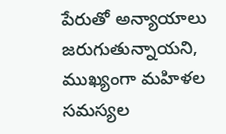పేరుతో అన్యాయాలు జరుగుతున్నాయని, ముఖ్యంగా మహిళల సమస్యల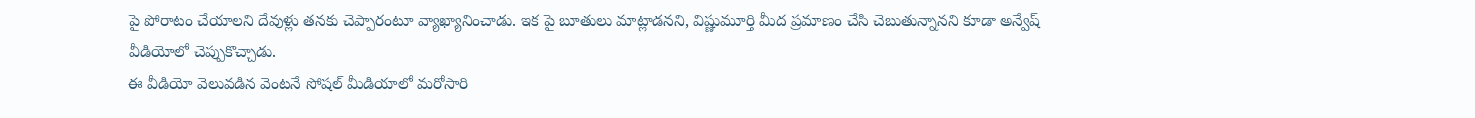పై పోరాటం చేయాలని దేవుళ్లు తనకు చెప్పారంటూ వ్యాఖ్యానించాడు. ఇక పై బూతులు మాట్లాడనని, విష్ణుమూర్తి మీద ప్రమాణం చేసి చెబుతున్నానని కూడా అన్వేష్ వీడియోలో చెప్పుకొచ్చాడు.
ఈ వీడియో వెలువడిన వెంటనే సోషల్ మీడియాలో మరోసారి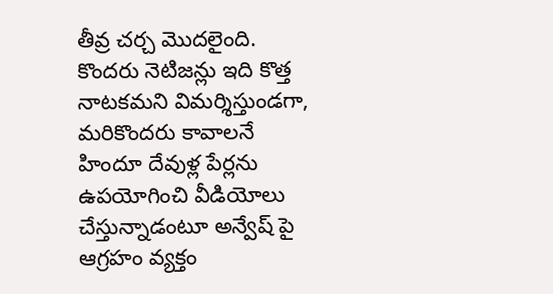తీవ్ర చర్చ మొదలైంది. కొందరు నెటిజన్లు ఇది కొత్త నాటకమని విమర్శిస్తుండగా, మరికొందరు కావాలనే హిందూ దేవుళ్ల పేర్లను ఉపయోగించి వీడియోలు చేస్తున్నాడంటూ అన్వేష్ పై ఆగ్రహం వ్యక్తం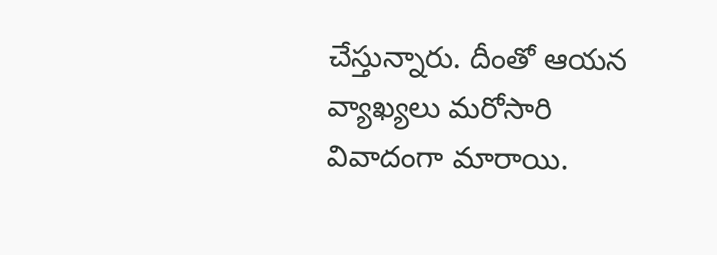చేస్తున్నారు. దీంతో ఆయన వ్యాఖ్యలు మరోసారి వివాదంగా మారాయి.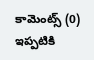కామెంట్స్ (0)
ఇప్పటికి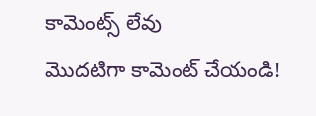కామెంట్స్ లేవు
మొదటిగా కామెంట్ చేయండి!